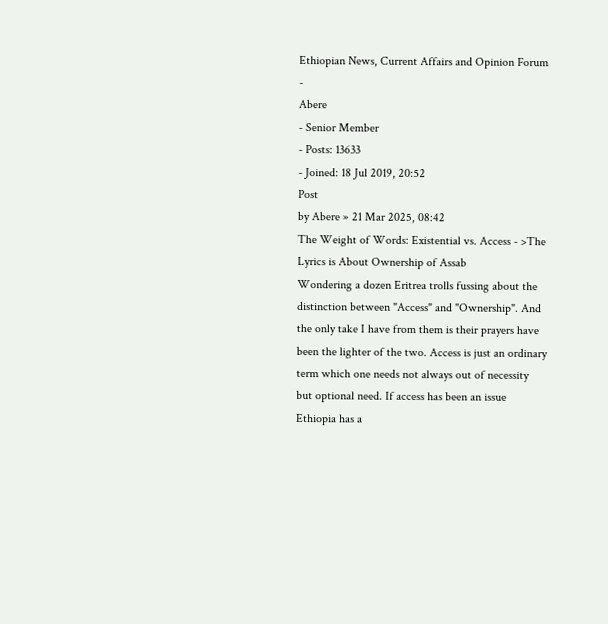Ethiopian News, Current Affairs and Opinion Forum
-
Abere
- Senior Member
- Posts: 13633
- Joined: 18 Jul 2019, 20:52
Post
by Abere » 21 Mar 2025, 08:42
The Weight of Words: Existential vs. Access - >The Lyrics is About Ownership of Assab
Wondering a dozen Eritrea trolls fussing about the distinction between "Access" and "Ownership". And the only take I have from them is their prayers have been the lighter of the two. Access is just an ordinary term which one needs not always out of necessity but optional need. If access has been an issue Ethiopia has a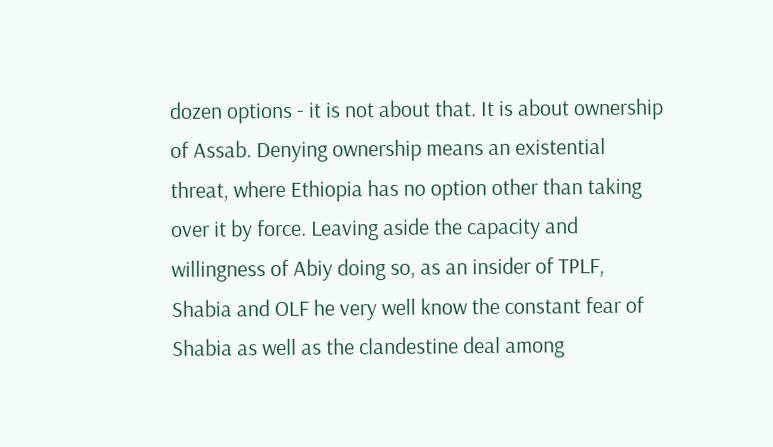dozen options - it is not about that. It is about ownership of Assab. Denying ownership means an existential threat, where Ethiopia has no option other than taking over it by force. Leaving aside the capacity and willingness of Abiy doing so, as an insider of TPLF, Shabia and OLF he very well know the constant fear of Shabia as well as the clandestine deal among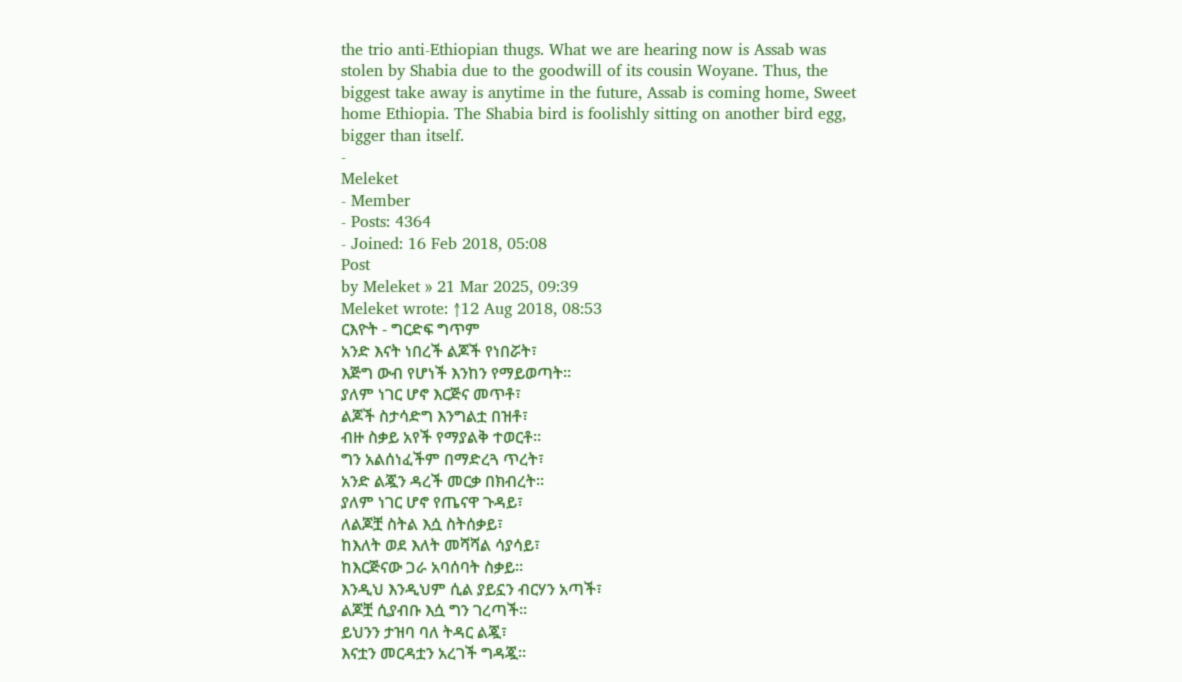the trio anti-Ethiopian thugs. What we are hearing now is Assab was stolen by Shabia due to the goodwill of its cousin Woyane. Thus, the biggest take away is anytime in the future, Assab is coming home, Sweet home Ethiopia. The Shabia bird is foolishly sitting on another bird egg, bigger than itself.
-
Meleket
- Member
- Posts: 4364
- Joined: 16 Feb 2018, 05:08
Post
by Meleket » 21 Mar 2025, 09:39
Meleket wrote: ↑12 Aug 2018, 08:53
ርእዮት - ግርድፍ ግጥም
አንድ እናት ነበረች ልጆች የነበሯት፣
እጅግ ውብ የሆነች እንከን የማይወጣት።
ያለም ነገር ሆኖ እርጅና መጥቶ፣
ልጆች ስታሳድግ እንግልቷ በዝቶ፣
ብዙ ስቃይ አየች የማያልቅ ተወርቶ።
ግን አልሰነፈችም በማድረጓ ጥረት፣
አንድ ልጇን ዳረች መርቃ በክብረት።
ያለም ነገር ሆኖ የጤናዋ ጉዳይ፣
ለልጆቿ ስትል እሷ ስትሰቃይ፣
ከእለት ወደ እለት መሻሻል ሳያሳይ፣
ከእርጅናው ጋራ አባሰባት ስቃይ።
እንዲህ እንዲህም ሲል ያይኗን ብርሃን አጣች፣
ልጆቿ ሲያብቡ እሷ ግን ገረጣች።
ይህንን ታዝባ ባለ ትዳር ልጇ፣
እናቷን መርዳቷን አረገች ግዳጇ።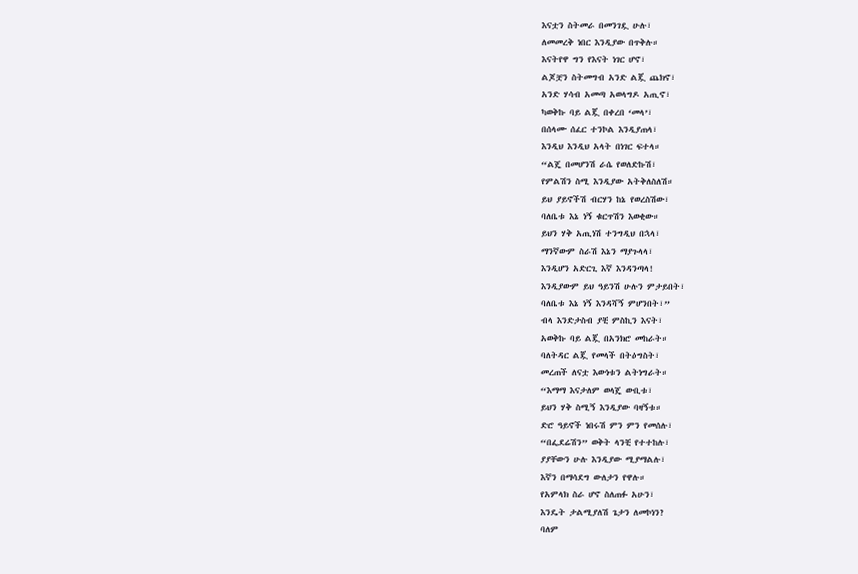እናቷን ስትመራ በመንገዷ ሁሉ፣
ለመመረቅ ነበር እንዲያው በጥቅሉ።
እናትየዋ ግን የእናት ነገር ሆኖ፣
ልጆቿን ስትመግብ አንድ ልጇ ጨክኖ፣
አንድ ሃሳብ አመጣ አወላግዶ አጢኖ፣
ካወቅኩ ባይ ልጇ በቀረበ ‘መላ’፣
በሰላሙ ሰፈር ተንኮል እንዲያጠላ፣
እንዲህ እንዲህ አላት በነገር ፍተላ።
“ልጄ በመሆንሽ ራሴ የወለድኩሽ፣
የምልሽን ስሚ እንዲያው አትቅለስለሽ።
ይህ ያይኖችሽ ብርሃን ከኔ የወረስሽው፣
ባለቤቱ እኔ ነኝ ቁርጥሽን እወቂው።
ይህን ሃቅ አጢነሽ ተንግዲህ በኋላ፣
ማንኛውም ስራሽ እኔን ማያጉላላ፣
እንዲሆን አድርጊ እኛ እንዳንጣላ!
እንዲያውም ይህ ዓይንሽ ሁሉን ምታይበት፣
ባለቤቱ እኔ ነኝ እንዳሻኝ ምሆንበት፣”
ብላ እንድታስብ ያቺ ምስኪን እናት፣
አወቅኩ ባይ ልጇ በአንክሮ መከራት።
ባለትዳር ልጇ የመላች በትዕግስት፣
መረጠች ለናቷ እውነቱን ልትነግራት።
“እማማ እናታለም ወላጄ ውቢቱ፣
ይህን ሃቅ ስሚኝ እንዲያው ባዛኝቱ።
ድሮ ዓይኖች ነበሩሽ ምን ምን የመሰሉ፣
“በፌደሬሽን” ወቅት ላንቺ የተተከሉ፣
ያያቸውን ሁሉ እንዲያው ሚያማልሉ፣
እኛን በማሳደግ ውለታን የዋሉ።
የአምላክ ስራ ሆኖ ስለጠፉ አሁን፣
እንዴት ታልሚያለሽ ጌታን ለመኮነን?
ባለም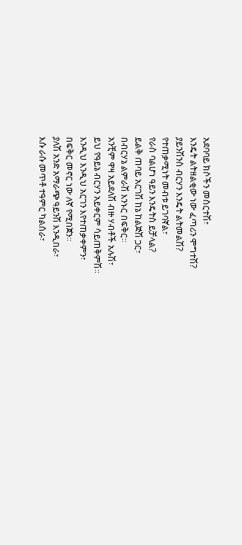አደባባይ ክሶችን መስርተሽ፣
እንዴት ልትዘልቂው ነው ፈጣሪን ሞግተሽ?
ያይንሽንስ ብርሃን እንዴት ልትመልሽ?
የተጠቃሚነት መብቱ ይገባኛል፣
የራስ ባልሆነ ዓይን እንዴትስ ይቻላል?
ይልቅ ጠባይ አርገሽ ከኔ ከልጅሽ ጋር፣
በብርሃኔ ልምራሽ እንኑር በፍቅር።
አንቺም ዋዛ አይደለሽ ብዙ ሃብቶች አሉሽ፣
ይህ የዓይኔ ብርሃን አይቀርም ሳይጠቅምሽ።
እንዲህ እንዲህ አርገን እየተጠቃቀምን፣
በፍቅር መኖር ነው ለኛ የሚበጀን።
ያለሽ አንድ አማራጭ ዓይንሽ እንዲበራ፣
እሱ ራሱ መጥቶ ተዓምር ካልሰራ፣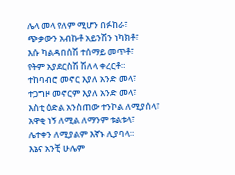ሌላ መላ የለም ሚሆን በፉከራ፣
ጭቃውን አብኩቶ አይንሽን ነካክቶ፣
እሱ ካልዳበሰሽ ተሰማይ መጥቶ፣
የትም አያደርስሽ ሽለላ ቀረርቶ።
ተከባብሮ መኖር እያለ አንድ መላ፣
ተጋግዞ መኖርም እያለ አንድ መላ፣
እስቲ ዕድል አንስጠው ተንኮል ለሚያሰላ፣
አዋቂ ነኝ ለሚል ለማንም ቱልቱላ፣
ሌተቀን ለሚያልም እኛኑ ሊያባላ።
እኔና አንቺ ሁሌም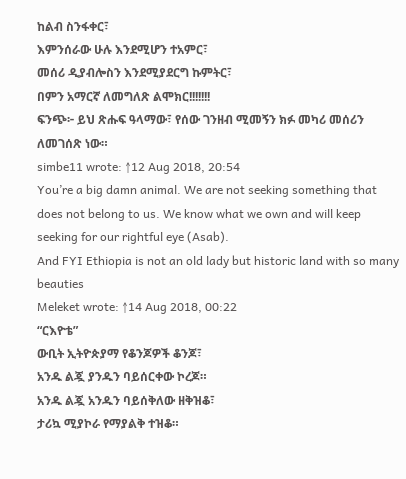ከልብ ስንፋቀር፣
እምንሰራው ሁሉ እንደሚሆን ተአምር፣
መሰሪ ዲያብሎስን እንደሚያደርግ ኩምትር፣
በምን አማርኛ ለመግለጽ ልሞክር!!!!!!!
ፍንጭ፦ ይህ ጽሑፍ ዓላማው፣ የሰው ገንዘብ ሚመኝን ክፉ መካሪ መሰሪን ለመገሰጽ ነው።
simbe11 wrote: ↑12 Aug 2018, 20:54
You’re a big damn animal. We are not seeking something that does not belong to us. We know what we own and will keep seeking for our rightful eye (Asab).
And FYI Ethiopia is not an old lady but historic land with so many beauties
Meleket wrote: ↑14 Aug 2018, 00:22
“ርእዮቴ”
ውቢት ኢትዮጵያማ የቆንጆዎች ቆንጆ፣
አንዱ ልጇ ያንዱን ባይሰርቀው ኮረጆ።
አንዱ ልጇ አንዱን ባይሰቅለው ዘቅዝቆ፣
ታሪኳ ሚያኮራ የማያልቅ ተዝቆ።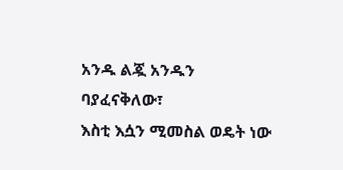አንዱ ልጇ አንዱን ባያፈናቅለው፣
እስቲ እሷን ሚመስል ወዴት ነው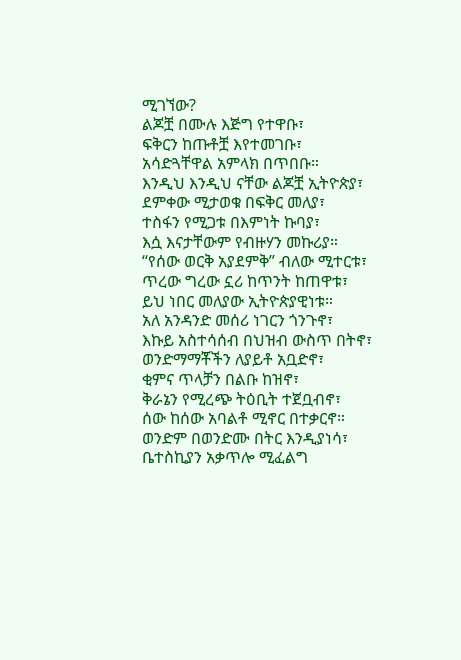ሚገኘው?
ልጆቿ በሙሉ እጅግ የተዋቡ፣
ፍቅርን ከጡቶቿ እየተመገቡ፣
አሳድጓቸዋል አምላክ በጥበቡ።
እንዲህ እንዲህ ናቸው ልጆቿ ኢትዮጵያ፣
ደምቀው ሚታወቁ በፍቅር መለያ፣
ተስፋን የሚጋቱ በእምነት ኩባያ፣
እሷ እናታቸውም የብዙሃን መኩሪያ።
“የሰው ወርቅ አያደምቅ” ብለው ሚተርቱ፣
ጥረው ግረው ኗሪ ከጥንት ከጠዋቱ፣
ይህ ነበር መለያው ኢትዮጵያዊነቱ።
አለ አንዳንድ መሰሪ ነገርን ጎንጉኖ፣
እኩይ አስተሳሰብ በህዝብ ውስጥ በትኖ፣
ወንድማማቾችን ለያይቶ አቧድኖ፣
ቂምና ጥላቻን በልቡ ከዝኖ፣
ቅራኔን የሚረጭ ትዕቢት ተጀቧብኖ፣
ሰው ከሰው አባልቶ ሚኖር በተቃርኖ።
ወንድም በወንድሙ በትር እንዲያነሳ፣
ቤተስኪያን አቃጥሎ ሚፈልግ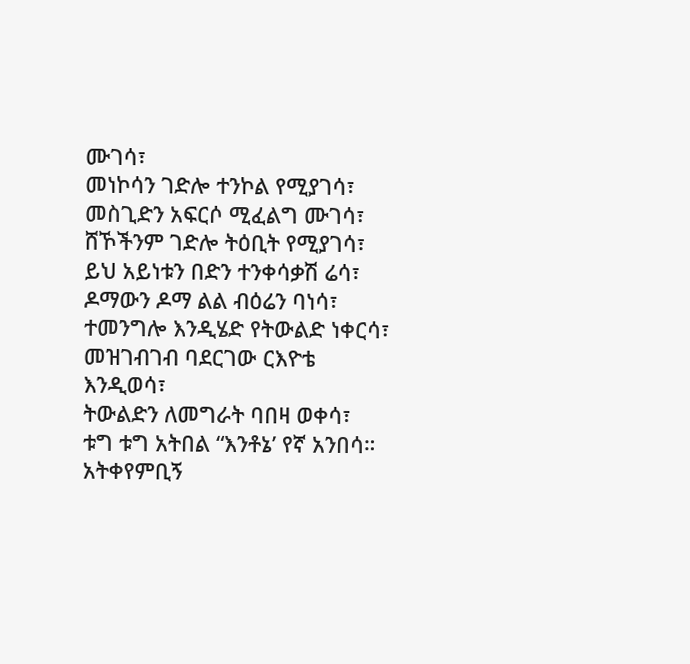ሙገሳ፣
መነኮሳን ገድሎ ተንኮል የሚያገሳ፣
መስጊድን አፍርሶ ሚፈልግ ሙገሳ፣
ሸኾችንም ገድሎ ትዕቢት የሚያገሳ፣
ይህ አይነቱን በድን ተንቀሳቃሽ ሬሳ፣
ዶማውን ዶማ ልል ብዕሬን ባነሳ፣
ተመንግሎ እንዲሄድ የትውልድ ነቀርሳ፣
መዝገብገብ ባደርገው ርእዮቴ እንዲወሳ፣
ትውልድን ለመግራት ባበዛ ወቀሳ፣
ቱግ ቱግ አትበል “እንቶኔ’ የኛ አንበሳ።
አትቀየምቢኝ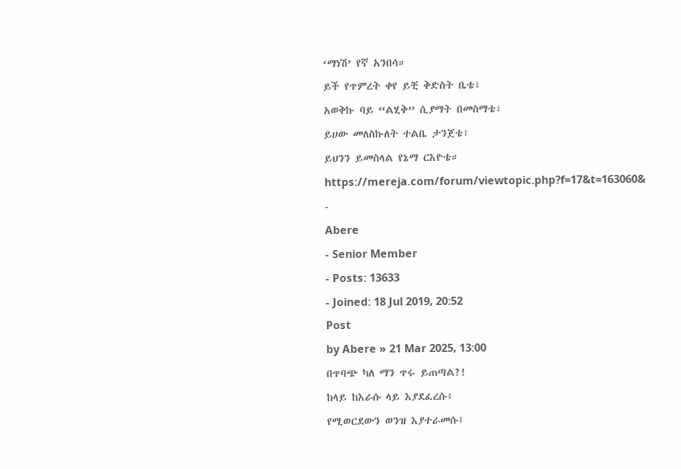‘ማነሽ’ የኛ አንበሳ።
ይች የጥምረት ቀየ ይቺ ቅድስት ቤቴ፣
አወቅኩ ባይ “ልሂቅ” ሲያማት በመስማቴ፣
ይሀው መለስኩለት ተልቤ ታንጀቴ፣
ይህንን ይመስላል የኔማ ርእዮቴ።
https://mereja.com/forum/viewtopic.php?f=17&t=163060&
-
Abere
- Senior Member
- Posts: 13633
- Joined: 18 Jul 2019, 20:52
Post
by Abere » 21 Mar 2025, 13:00
በጥባጭ ካለ ማን ጥሩ ይጠጣል?!
ከላይ ከእራሱ ላይ እያደፈረሱ፥
የሚወርደውን ወንዝ እያተራመሱ፤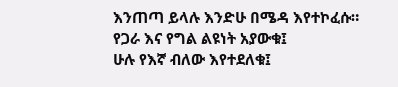እንጠጣ ይላሉ እንድሁ በሜዳ እየተኮፈሱ።
የጋራ እና የግል ልዩነት አያውቁ፤
ሁሉ የእኛ ብለው እየተደለቁ፤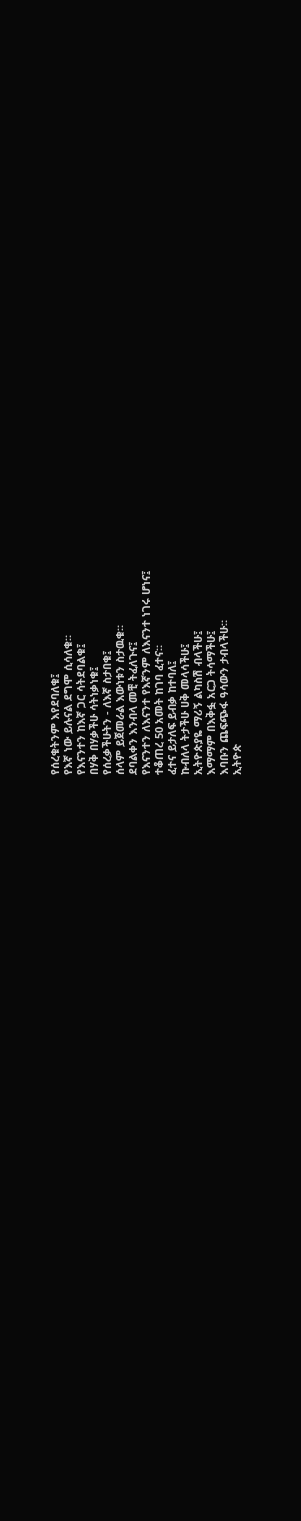የሰረቁትንም እየደባለቁ፤
የእኛ ነው ይሉናል ደግሞ ሲሳለቁ።
የእናንተን ከእኛ ጋር ሳትደባልቁ፤
በሃቅ በሃቃችሁ ሳትነቃነቁ፤
የሰረቃችሁትን - ለእኛ ስታበቁ፤
ሰላም ይጀመራል እውነቱን ስታዉቁ።
ደባልቀን እንብላ መቺ ትፈለጉና፤
የእናንተን ለእናንተ የእኛንም ለእናንተ ነገሩ ሆነና፤
ተቆጠረ 50 አመት ከገባ ፈተና።
ፈተና ይታለፍ ይብቃ ከተባለ፤
ኩብለላ ትታችሁ ሀቅ መላሳችሁ፤
ኢትዮጵያዬ ማሪኝ ልካስሽ ብላችሁ፤
እማማም በእቅፏ አርጋ ትሳማችሁ፤
እባቡን ጨፍጭፋ ዓሳውን ታብላችሁ።
ኢትዮጵ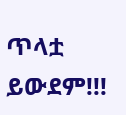ጥላቷ ይውደም!!!